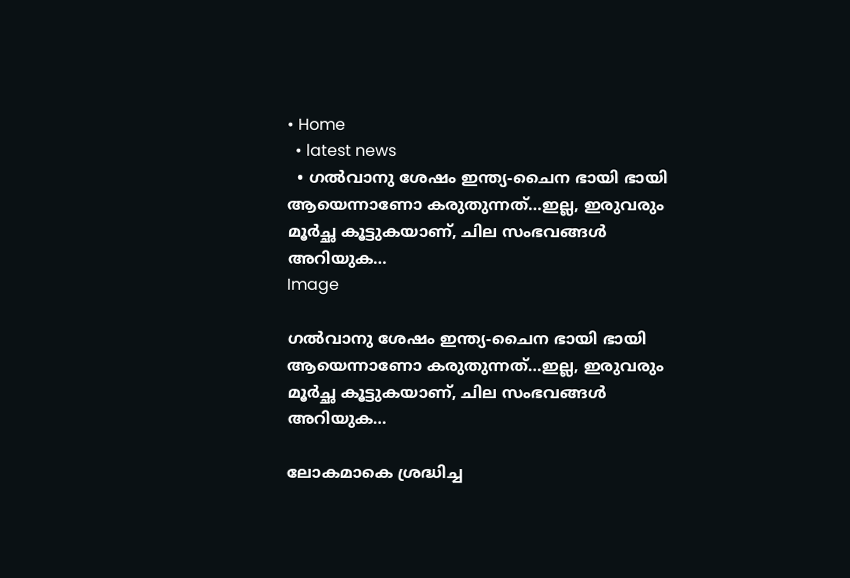• Home
  • latest news
  • ഗല്‍വാനു ശേഷം ഇന്ത്യ-ചൈന ഭായി ഭായി ആയെന്നാണോ കരുതുന്നത്‌…ഇല്ല, ഇരുവരും മൂര്‍ച്ഛ കൂട്ടുകയാണ്‌, ചില സംഭവങ്ങള്‍ അറിയുക…
Image

ഗല്‍വാനു ശേഷം ഇന്ത്യ-ചൈന ഭായി ഭായി ആയെന്നാണോ കരുതുന്നത്‌…ഇല്ല, ഇരുവരും മൂര്‍ച്ഛ കൂട്ടുകയാണ്‌, ചില സംഭവങ്ങള്‍ അറിയുക…

ലോകമാകെ ശ്രദ്ധിച്ച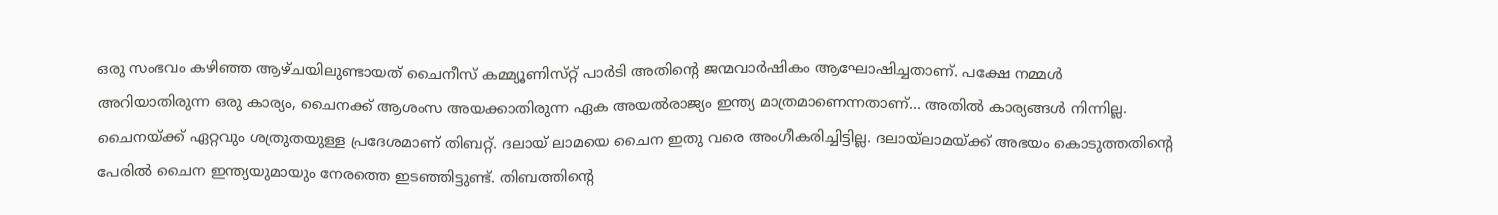ഒരു സംഭവം കഴിഞ്ഞ ആഴ്‌ചയിലുണ്ടായത്‌ ചൈനീസ്‌ കമ്മ്യൂണിസ്‌റ്റ്‌ പാര്‍ടി അതിന്റെ ജന്മവാര്‍ഷികം ആഘോഷിച്ചതാണ്‌. പക്ഷേ നമ്മള്‍ അറിയാതിരുന്ന ഒരു കാര്യം, ചൈനക്ക്‌ ആശംസ അയക്കാതിരുന്ന ഏക അയല്‍രാജ്യം ഇന്ത്യ മാത്രമാണെന്നതാണ്‌… അതില്‍ കാര്യങ്ങള്‍ നിന്നില്ല. ചൈനയ്‌ക്ക്‌ ഏറ്റവും ശത്രുതയുള്ള പ്രദേശമാണ്‌ തിബറ്റ്‌. ദലായ്‌ ലാമയെ ചൈന ഇതു വരെ അംഗീകരിച്ചിട്ടില്ല. ദലായ്‌ലാമയ്‌ക്ക്‌ അഭയം കൊടുത്തതിന്റെ പേരില്‍ ചൈന ഇന്ത്യയുമായും നേരത്തെ ഇടഞ്ഞിട്ടുണ്ട്‌. തിബത്തിന്റെ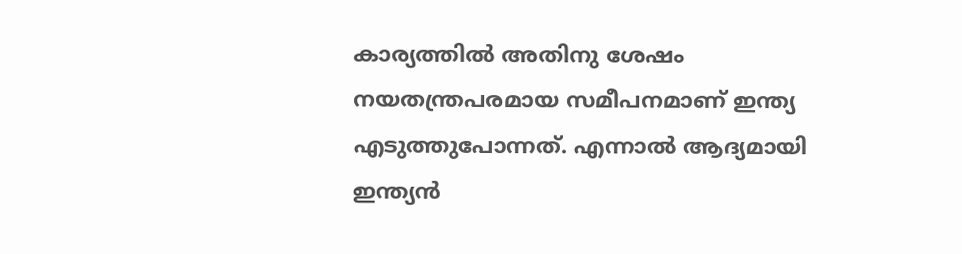കാര്യത്തില്‍ അതിനു ശേഷം നയതന്ത്രപരമായ സമീപനമാണ്‌ ഇന്ത്യ എടുത്തുപോന്നത്‌. എന്നാല്‍ ആദ്യമായി ഇന്ത്യന്‍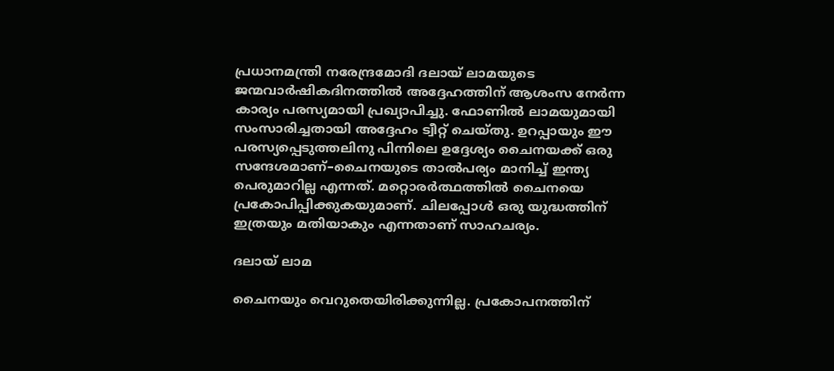പ്രധാനമന്ത്രി നരേന്ദ്രമോദി ദലായ്‌ ലാമയുടെ ജന്മവാര്‍ഷികദിനത്തില്‍ അദ്ദേഹത്തിന്‌ ആശംസ നേര്‍ന്ന കാര്യം പരസ്യമായി പ്രഖ്യാപിച്ചു. ഫോണില്‍ ലാമയുമായി സംസാരിച്ചതായി അദ്ദേഹം ട്വീറ്റ്‌ ചെയ്‌തു. ഉറപ്പായും ഈ പരസ്യപ്പെടുത്തലിനു പിന്നിലെ ഉദ്ദേശ്യം ചൈനയക്ക്‌ ഒരു സന്ദേശമാണ്‌–ചൈനയുടെ താല്‍പര്യം മാനിച്ച്‌ ഇന്ത്യ പെരുമാറില്ല എന്നത്‌. മറ്റൊരര്‍ത്ഥത്തില്‍ ചൈനയെ പ്രകോപിപ്പിക്കുകയുമാണ്‌. ചിലപ്പോള്‍ ഒരു യുദ്ധത്തിന്‌ ഇത്രയും മതിയാകും എന്നതാണ്‌ സാഹചര്യം.

ദലായ്‌ ലാമ

ചൈനയും വെറുതെയിരിക്കുന്നില്ല. പ്രകോപനത്തിന്‌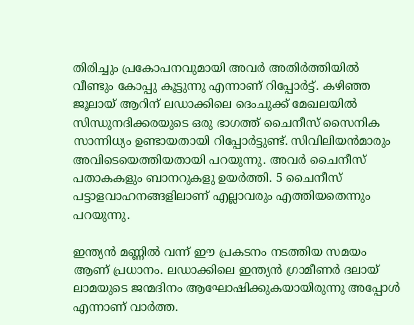തിരിച്ചും പ്രകോപനവുമായി അവര്‍ അതിര്‍ത്തിയില്‍ വീണ്ടും കോപ്പു കൂട്ടുന്നു എന്നാണ്‌ റിപ്പോര്‍ട്ട്‌. കഴിഞ്ഞ ജൂലായ്‌ ആറിന്‌ ലഡാക്കിലെ ദെംചുക്ക്‌ മേഖലയില്‍ സിന്ധുനദിക്കരയുടെ ഒരു ഭാഗത്ത്‌ ചൈനീസ്‌ സൈനിക സാന്നിധ്യം ഉണ്ടായതായി റിപ്പോര്‍ട്ടുണ്ട്‌. സിവിലിയന്‍മാരും അവിടെയെത്തിയതായി പറയുന്നു. അവര്‍ ചൈനീസ്‌ പതാകകളും ബാനറുകളു ഉയര്‍ത്തി. 5 ചൈനീസ്‌ പട്ടാളവാഹനങ്ങളിലാണ്‌ എല്ലാവരും എത്തിയതെന്നും പറയുന്നു.

ഇന്ത്യൻ മണ്ണിൽ വന്ന് ഈ പ്രകടനം നടത്തിയ സമയം ആണ്‌ പ്രധാനം. ലഡാക്കിലെ ഇന്ത്യന്‍ ഗ്രാമീണര്‍ ദലായ്‌ ലാമയുടെ ജന്മദിനം ആഘോഷിക്കുകയായിരുന്നു അപ്പോള്‍ എന്നാണ്‌ വാര്‍ത്ത.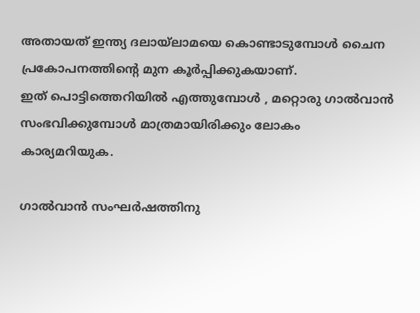അതായത്‌ ഇന്ത്യ ദലായ്‌ലാമയെ കൊണ്ടാടുമ്പോള്‍ ചൈന പ്രകോപനത്തിന്റെ മുന കൂര്‍പ്പിക്കുകയാണ്‌.
ഇത്‌ പൊട്ടിത്തെറിയില്‍ എത്തുമ്പോള്‍ , മറ്റൊരു ഗാല്‍വാന്‍ സംഭവിക്കുമ്പോള്‍ മാത്രമായിരിക്കും ലോകം കാര്യമറിയുക.

ഗാല്‍വാന്‍ സംഘര്‍ഷത്തിനു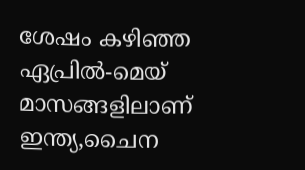ശേഷം കഴിഞ്ഞ ഏപ്രില്‍-മെയ്‌ മാസങ്ങളിലാണ്‌ ഇന്ത്യ,ചൈന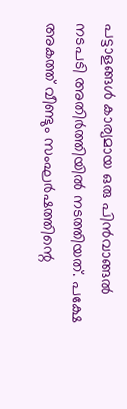പട്ടാളങ്ങള്‍ കാര്യമായ ഒരു പിന്‍വാങ്ങല്‍ നടപടി അതിര്‍ത്തിയില്‍ നടത്തിയത്‌. പക്ഷേ അകത്ത്‌ വീണ്ടും സംഘര്‍ഷത്തിന്റെ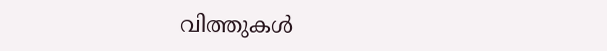വിത്തുകള്‍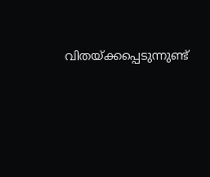വിതയ്‌ക്കപ്പെടുന്നുണ്ട്‌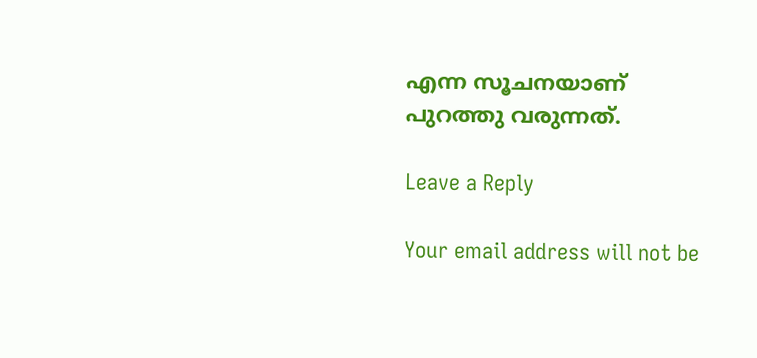എന്ന സൂചനയാണ്‌ പുറത്തു വരുന്നത്‌.

Leave a Reply

Your email address will not be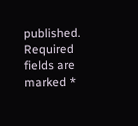published. Required fields are marked *